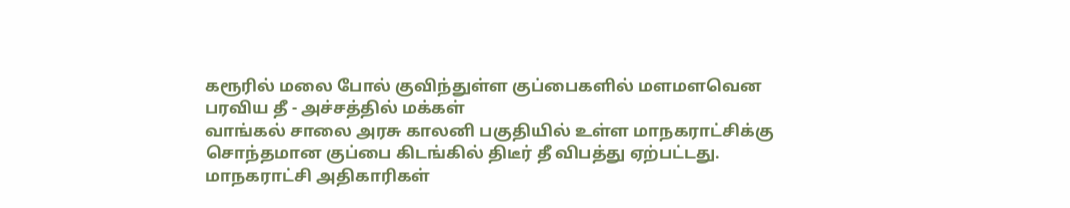கரூரில் மலை போல் குவிந்துள்ள குப்பைகளில் மளமளவென பரவிய தீ - அச்சத்தில் மக்கள்
வாங்கல் சாலை அரசு காலனி பகுதியில் உள்ள மாநகராட்சிக்கு சொந்தமான குப்பை கிடங்கில் திடீர் தீ விபத்து ஏற்பட்டது. மாநகராட்சி அதிகாரிகள்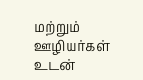மற்றும் ஊழியர்கள் உடன்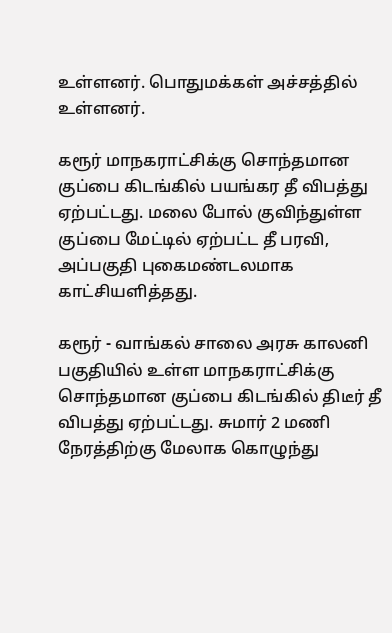உள்ளனர். பொதுமக்கள் அச்சத்தில் உள்ளனர்.

கரூர் மாநகராட்சிக்கு சொந்தமான குப்பை கிடங்கில் பயங்கர தீ விபத்து ஏற்பட்டது. மலை போல் குவிந்துள்ள குப்பை மேட்டில் ஏற்பட்ட தீ பரவி, அப்பகுதி புகைமண்டலமாக காட்சியளித்தது.

கரூர் - வாங்கல் சாலை அரசு காலனி பகுதியில் உள்ள மாநகராட்சிக்கு சொந்தமான குப்பை கிடங்கில் திடீர் தீ விபத்து ஏற்பட்டது. சுமார் 2 மணி நேரத்திற்கு மேலாக கொழுந்து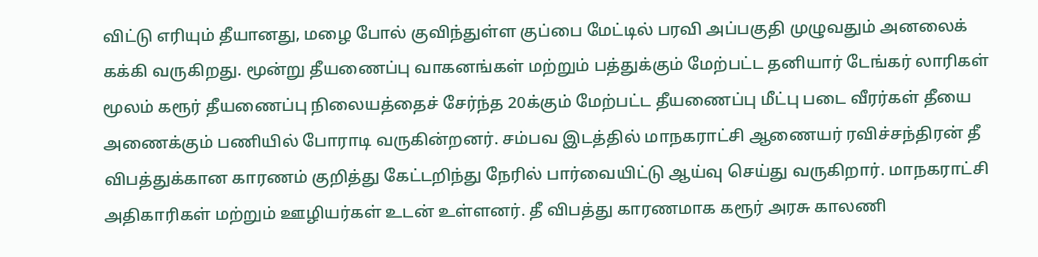விட்டு எரியும் தீயானது, மழை போல் குவிந்துள்ள குப்பை மேட்டில் பரவி அப்பகுதி முழுவதும் அனலைக் கக்கி வருகிறது. மூன்று தீயணைப்பு வாகனங்கள் மற்றும் பத்துக்கும் மேற்பட்ட தனியார் டேங்கர் லாரிகள் மூலம் கரூர் தீயணைப்பு நிலையத்தைச் சேர்ந்த 20க்கும் மேற்பட்ட தீயணைப்பு மீட்பு படை வீரர்கள் தீயை அணைக்கும் பணியில் போராடி வருகின்றனர். சம்பவ இடத்தில் மாநகராட்சி ஆணையர் ரவிச்சந்திரன் தீ விபத்துக்கான காரணம் குறித்து கேட்டறிந்து நேரில் பார்வையிட்டு ஆய்வு செய்து வருகிறார். மாநகராட்சி அதிகாரிகள் மற்றும் ஊழியர்கள் உடன் உள்ளனர். தீ விபத்து காரணமாக கரூர் அரசு காலணி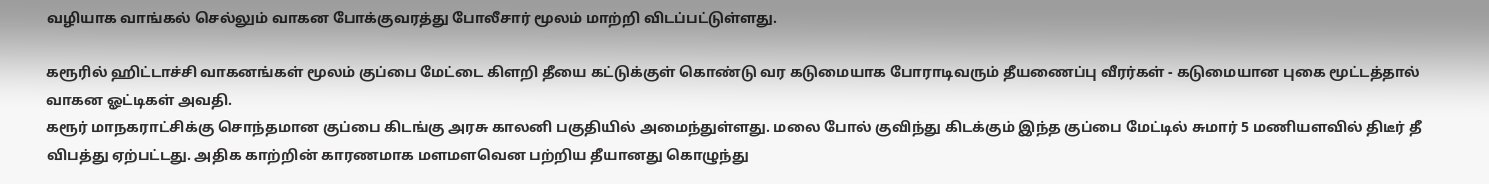வழியாக வாங்கல் செல்லும் வாகன போக்குவரத்து போலீசார் மூலம் மாற்றி விடப்பட்டுள்ளது.

கரூரில் ஹிட்டாச்சி வாகனங்கள் மூலம் குப்பை மேட்டை கிளறி தீயை கட்டுக்குள் கொண்டு வர கடுமையாக போராடிவரும் தீயணைப்பு வீரர்கள் - கடுமையான புகை மூட்டத்தால் வாகன ஓட்டிகள் அவதி.
கரூர் மாநகராட்சிக்கு சொந்தமான குப்பை கிடங்கு அரசு காலனி பகுதியில் அமைந்துள்ளது. மலை போல் குவிந்து கிடக்கும் இந்த குப்பை மேட்டில் சுமார் 5 மணியளவில் திடீர் தீ விபத்து ஏற்பட்டது. அதிக காற்றின் காரணமாக மளமளவென பற்றிய தீயானது கொழுந்து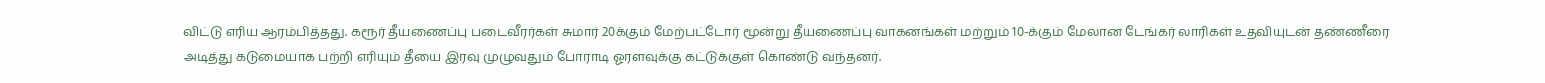விட்டு எரிய ஆரம்பித்தது. கரூர் தீயணைப்பு படைவீரர்கள் சுமார் 20க்கும் மேற்பட்டோர் மூன்று தீயணைப்பு வாகனங்கள் மற்றும் 10-க்கும் மேலான டேங்கர் லாரிகள் உதவியுடன் தண்ணீரை அடித்து கடுமையாக பற்றி எரியும் தீயை இரவு முழுவதும் போராடி ஓரளவுக்கு கட்டுக்குள் கொண்டு வந்தனர்.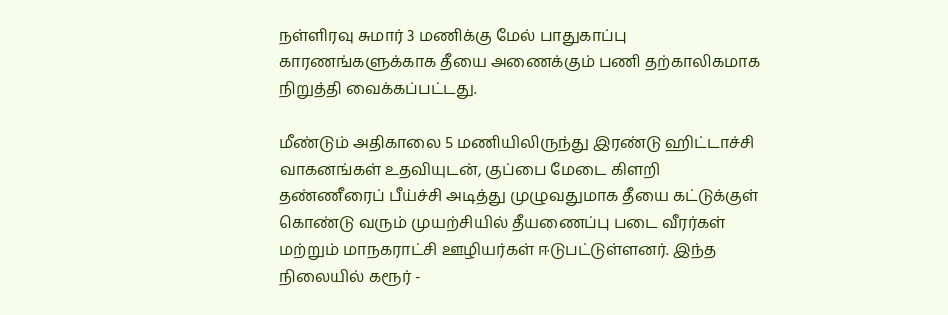நள்ளிரவு சுமார் 3 மணிக்கு மேல் பாதுகாப்பு காரணங்களுக்காக தீயை அணைக்கும் பணி தற்காலிகமாக நிறுத்தி வைக்கப்பட்டது.

மீண்டும் அதிகாலை 5 மணியிலிருந்து இரண்டு ஹிட்டாச்சி வாகனங்கள் உதவியுடன், குப்பை மேடை கிளறி தண்ணீரைப் பீய்ச்சி அடித்து முழுவதுமாக தீயை கட்டுக்குள் கொண்டு வரும் முயற்சியில் தீயணைப்பு படை வீரர்கள் மற்றும் மாநகராட்சி ஊழியர்கள் ஈடுபட்டுள்ளனர். இந்த நிலையில் கரூர் -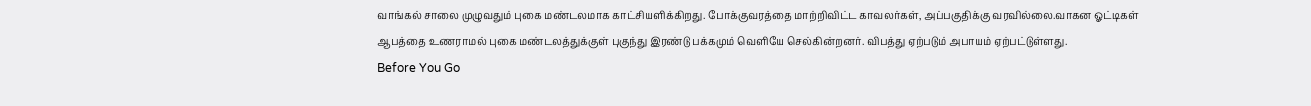வாங்கல் சாலை முழுவதும் புகை மண்டலமாக காட்சியளிக்கிறது. போக்குவரத்தை மாற்றிவிட்ட காவலர்கள், அப்பகுதிக்கு வரவில்லை.வாகன ஓட்டிகள் ஆபத்தை உணராமல் புகை மண்டலத்துக்குள் புகுந்து இரண்டு பக்கமும் வெளியே செல்கின்றனர். விபத்து ஏற்படும் அபாயம் ஏற்பட்டுள்ளது.
Before You Go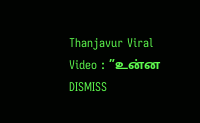Thanjavur Viral Video : ”உன்ன DISMISS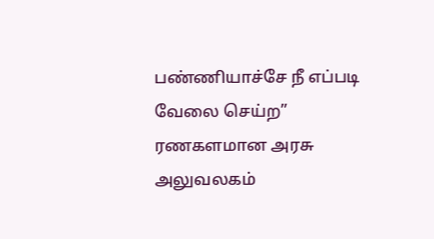பண்ணியாச்சே நீ எப்படி வேலை செய்ற” ரணகளமான அரசு அலுவலகம்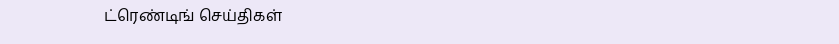ட்ரெண்டிங் செய்திகள்